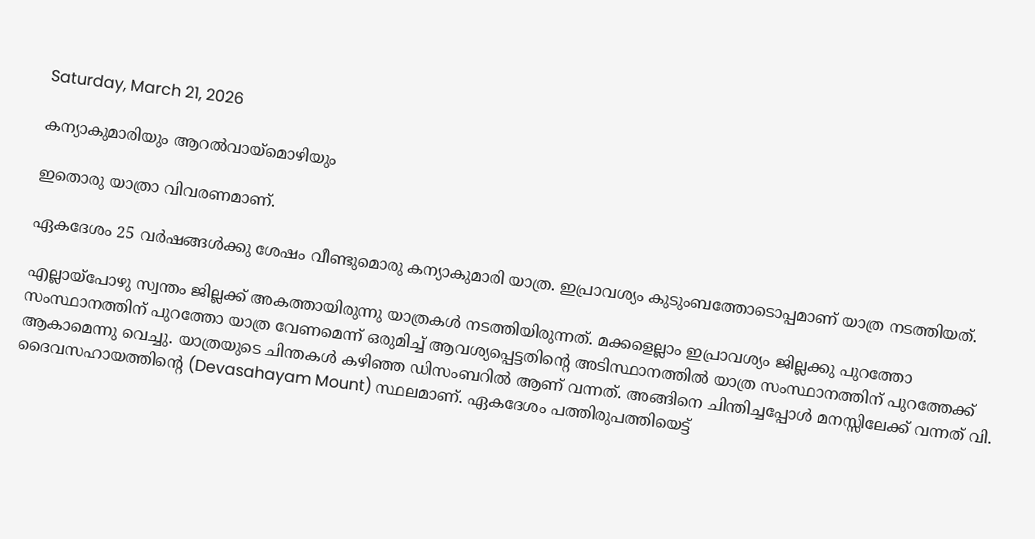Saturday, March 21, 2026

കന്യാകുമാരിയും ആറല്‍വായ്‌മൊഴിയും

ഇതൊരു യാത്രാ വിവരണമാണ്.

ഏകദേശം 25 വര്‍ഷങ്ങള്‍ക്കു ശേഷം വീണ്ടുമൊരു കന്യാകുമാരി യാത്ര. ഇപ്രാവശ്യം കുടുംബത്തോടൊപ്പമാണ് യാത്ര നടത്തിയത്.

എല്ലായ്‌പോഴു സ്വന്തം ജില്ലക്ക് അകത്തായിരുന്നു യാത്രകള്‍ നടത്തിയിരുന്നത്. മക്കളെല്ലാം ഇപ്രാവശ്യം ജില്ലക്കു പുറത്തോ സംസ്ഥാനത്തിന് പുറത്തോ യാത്ര വേണമെന്ന് ഒരുമിച്ച് ആവശ്യപ്പെട്ടതിന്റെ അടിസ്ഥാനത്തില്‍ യാത്ര സംസ്ഥാനത്തിന് പുറത്തേക്ക് ആകാമെന്നു വെച്ചു. യാത്രയുടെ ചിന്തകള്‍ കഴിഞ്ഞ ഡിസംബറില്‍ ആണ് വന്നത്. അങ്ങിനെ ചിന്തിച്ചപ്പോള്‍ മനസ്സിലേക്ക് വന്നത് വി. ദൈവസഹായത്തിന്റെ (Devasahayam Mount) സ്ഥലമാണ്. ഏകദേശം പത്തിരുപത്തിയെട്ട്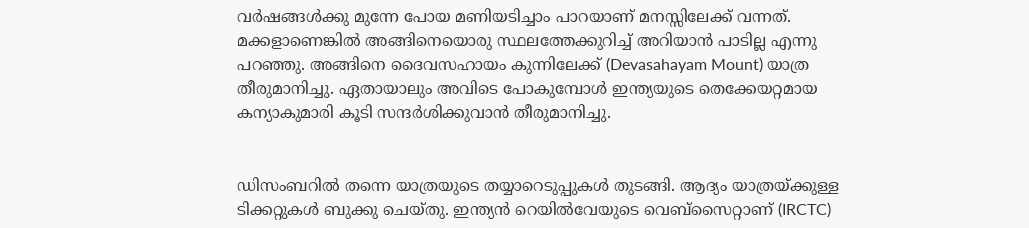വര്‍ഷങ്ങള്‍ക്കു മുന്നേ പോയ മണിയടിച്ചാം പാറയാണ് മനസ്സിലേക്ക് വന്നത്. മക്കളാണെങ്കില്‍ അങ്ങിനെയൊരു സ്ഥലത്തേക്കുറിച്ച് അറിയാന്‍ പാടില്ല എന്നു പറഞ്ഞു. അങ്ങിനെ ദൈവസഹായം കുന്നിലേക്ക് (Devasahayam Mount) യാത്ര തീരുമാനിച്ചു. ഏതായാലും അവിടെ പോകുമ്പോള്‍ ഇന്ത്യയുടെ തെക്കേയറ്റമായ കന്യാകുമാരി കൂടി സന്ദര്‍ശിക്കുവാന്‍ തീരുമാനിച്ചു.


ഡിസംബറില്‍ തന്നെ യാത്രയുടെ തയ്യാറെടുപ്പുകള്‍ തുടങ്ങി. ആദ്യം യാത്രയ്ക്കുള്ള ടിക്കറ്റുകള്‍ ബുക്കു ചെയ്തു. ഇന്ത്യന്‍ റെയില്‍വേയുടെ വെബ്‌സൈറ്റാണ് (IRCTC)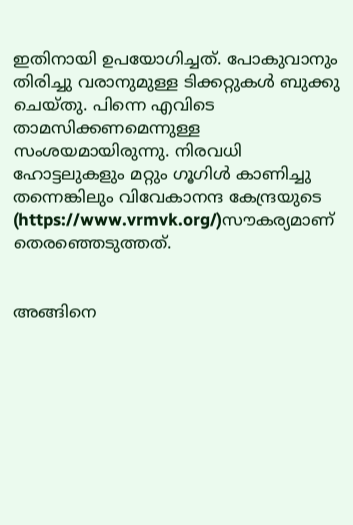ഇതിനായി ഉപയോഗിച്ചത്. പോകുവാനും തിരിച്ചു വരാനുമുള്ള ടിക്കറ്റുകള്‍ ബുക്കു ചെയ്തു. പിന്നെ എവിടെ താമസിക്കണമെന്നുള്ള സംശയമായിരുന്നു. നിരവധി ഹോട്ടലുകളും മറ്റും ഗൂഗിള്‍ കാണിച്ചു തന്നെങ്കിലും വിവേകാനന്ദ കേന്ദ്രയുടെ (https://www.vrmvk.org/)സൗകര്യമാണ് തെരഞ്ഞെടുത്തത്.


അങ്ങിനെ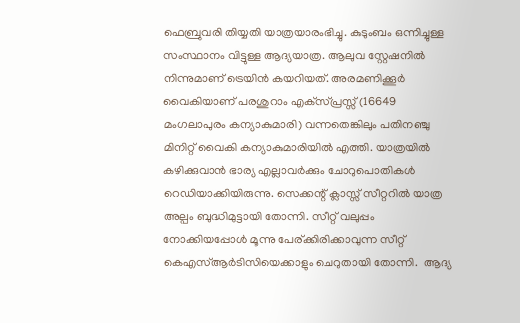ഫെബ്രുവരി തിയ്യതി യാത്രയാരംഭിച്ചു. കുടുംബം ഒന്നിച്ചുള്ള സംസ്ഥാനം വിട്ടുള്ള ആദ്യയാത്ര. ആലുവ സ്റ്റേഷനില്‍ നിന്നുമാണ് ട്രെയിന്‍ കയറിയത്. അരമണിക്കൂര്‍ വൈകിയാണ് പരശുറാം എക്‌സ്പ്രസ്സ് (16649 മംഗലാപുരം കന്യാകുമാരി) വന്നതെങ്കിലും പതിനഞ്ചു മിനിറ്റ് വൈകി കന്യാകുമാരിയില്‍ എത്തി. യാത്രയില്‍ കഴിക്കുവാന്‍ ഭാര്യ എല്ലാവര്‍ക്കും ചോറുപൊതികള്‍ റെഡിയാക്കിയിരുന്നു. സെക്കന്റ് ക്ലാസ്സ് സീറ്ററില്‍ യാത്ര അല്പം ബുദ്ധിമുട്ടായി തോന്നി. സീറ്റ് വലുപ്പം നോക്കിയപ്പോള്‍ മൂന്നു പേര്ക്കിരിക്കാവുന്ന സീറ്റ് കെഎസ്ആര്‍ടിസിയെക്കാളും ചെറുതായി തോന്നി.  ആദ്യ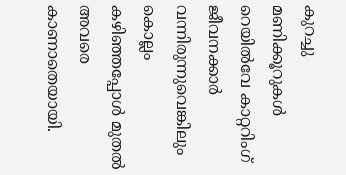കുറച്ചു മണിക്കൂറുകള്‍ റെയില്‍വേ കാറ്ററിംഗ് ജീവനക്കാര്‍ വന്നിരുന്നുവെങ്കിലും കൊല്ലം കഴിഞ്ഞപ്പോള്‍ മുതല്‍ അവരെ കാണാതെയായി.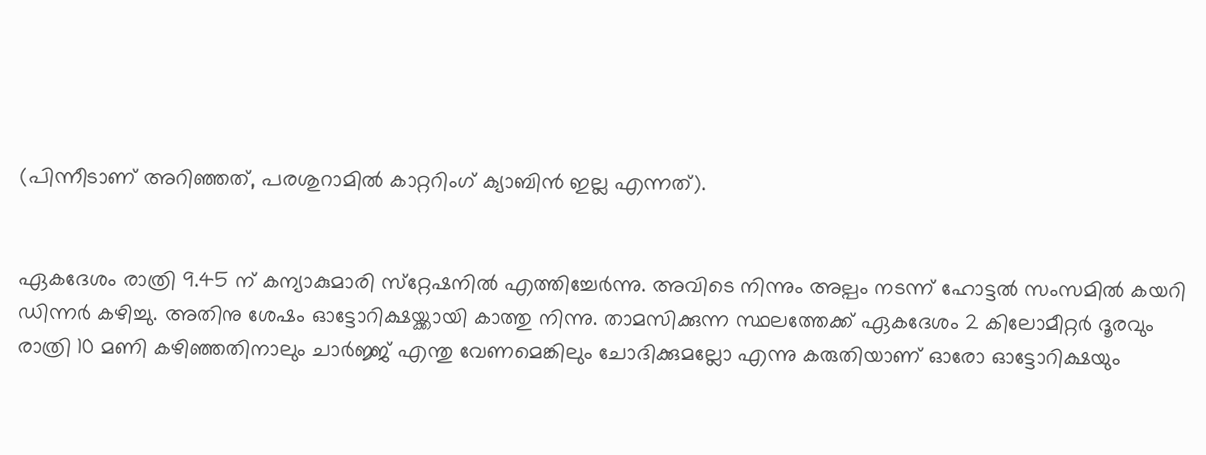(പിന്നീടാണ് അറിഞ്ഞത്, പരശുറാമില്‍ കാറ്ററിംഗ് ക്യാബിന്‍ ഇല്ല എന്നത്).


ഏകദേശം രാത്രി 9.45 ന് കന്യാകുമാരി സ്‌റ്റേഷനില്‍ എത്തിച്ചേര്‍ന്നു. അവിടെ നിന്നും അല്പം നടന്ന് ഹോട്ടല്‍ സംസമില്‍ കയറി ഡിന്നര്‍ കഴിച്ചു. അതിനു ശേഷം ഓട്ടോറിക്ഷയ്ക്കായി കാത്തു നിന്നു. താമസിക്കുന്ന സ്ഥലത്തേക്ക് ഏകദേശം 2 കിലോമീറ്റര്‍ ദൂരവും രാത്രി 10 മണി കഴിഞ്ഞതിനാലും ചാര്‍ജ്ജ് എന്തു വേണമെങ്കിലും ചോദിക്കുമല്ലോ എന്നു കരുതിയാണ് ഓരോ ഓട്ടോറിക്ഷയും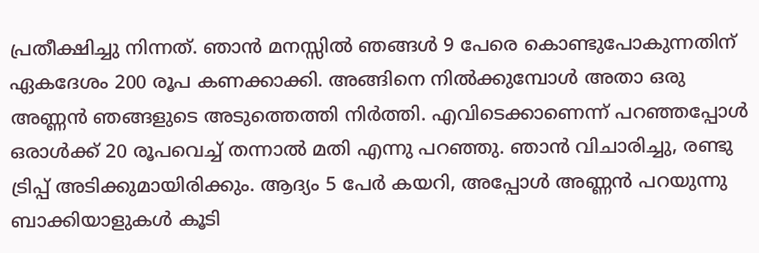പ്രതീക്ഷിച്ചു നിന്നത്. ഞാന്‍ മനസ്സില്‍ ഞങ്ങള്‍ 9 പേരെ കൊണ്ടുപോകുന്നതിന് ഏകദേശം 200 രൂപ കണക്കാക്കി. അങ്ങിനെ നില്‍ക്കുമ്പോള്‍ അതാ ഒരു അണ്ണന്‍ ഞങ്ങളുടെ അടുത്തെത്തി നിര്‍ത്തി. എവിടെക്കാണെന്ന് പറഞ്ഞപ്പോള്‍ ഒരാള്‍ക്ക് 20 രൂപവെച്ച് തന്നാല്‍ മതി എന്നു പറഞ്ഞു. ഞാന്‍ വിചാരിച്ചു, രണ്ടു ട്രിപ്പ് അടിക്കുമായിരിക്കും. ആദ്യം 5 പേര്‍ കയറി, അപ്പോള്‍ അണ്ണന്‍ പറയുന്നു ബാക്കിയാളുകള്‍ കൂടി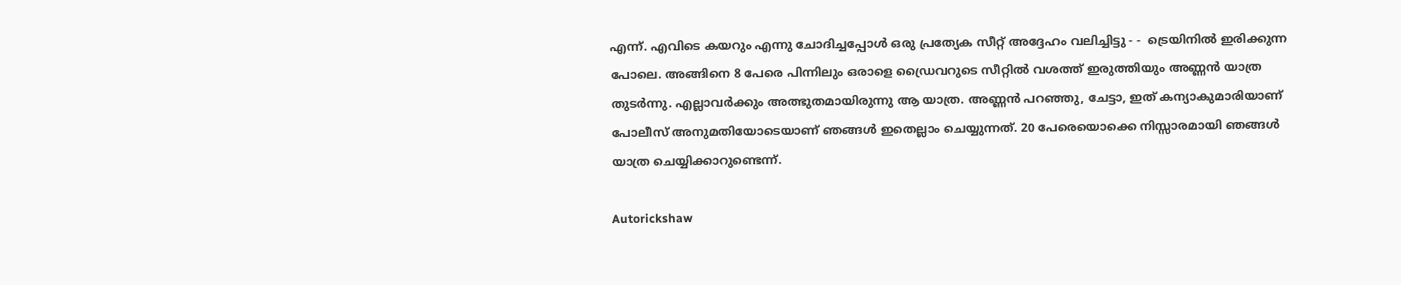എന്ന്. എവിടെ കയറും എന്നു ചോദിച്ചപ്പോള്‍ ഒരു പ്രത്യേക സീറ്റ് അദ്ദേഹം വലിച്ചിട്ടു - -  ട്രെയിനില്‍ ഇരിക്കുന്ന പോലെ. അങ്ങിനെ 8 പേരെ പിന്നിലും ഒരാളെ ഡ്രൈവറുടെ സീറ്റില്‍ വശത്ത് ഇരുത്തിയും അണ്ണന്‍ യാത്ര തുടര്‍ന്നു. എല്ലാവര്‍ക്കും അത്ഭുതമായിരുന്നു ആ യാത്ര. അണ്ണന്‍ പറഞ്ഞു, ചേട്ടാ, ഇത് കന്യാകുമാരിയാണ് പോലീസ് അനുമതിയോടെയാണ് ഞങ്ങള്‍ ഇതെല്ലാം ചെയ്യുന്നത്. 20 പേരെയൊക്കെ നിസ്സാരമായി ഞങ്ങള്‍ യാത്ര ചെയ്യിക്കാറുണ്ടെന്ന്.

Autorickshaw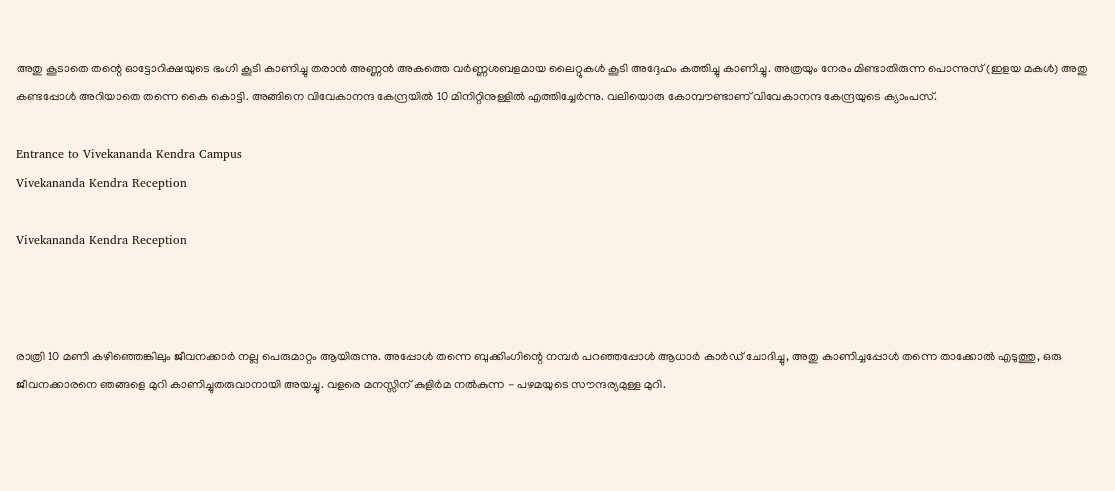അതു കൂടാതെ തന്റെ ഓട്ടോറിക്ഷയുടെ ഭംഗി കൂടി കാണിച്ചു തരാന്‍ അണ്ണന്‍ അകത്തെ വര്‍ണ്ണശബളമായ ലൈറ്റുകള്‍ കൂടി അദ്ദേഹം കത്തിച്ചു കാണിച്ചു. അത്രയും നേരം മിണ്ടാതിരുന്ന പൊന്നുസ് (ഇളയ മകള്‍) അതു കണ്ടപ്പോള്‍ അറിയാതെ തന്നെ കൈ കൊട്ടി. അങ്ങിനെ വിവേകാനന്ദ കേന്ദ്രയില്‍ 10 മിനിറ്റിനുള്ളില്‍ എത്തിച്ചേര്‍ന്നു. വലിയൊരു കോമ്പൗണ്ടാണ് വിവേകാനന്ദ കേന്ദ്രയുടെ ക്യാംപസ്.

Entrance to Vivekananda Kendra Campus
Vivekananda Kendra Reception

Vivekananda Kendra Reception



രാത്രി 10 മണി കഴിഞ്ഞെങ്കിലും ജീവനക്കാര്‍ നല്ല പെരുമാറ്റം ആയിരുന്നു. അപ്പോള്‍ തന്നെ ബുക്കിംഗിന്റെ നമ്പര്‍ പറഞ്ഞപ്പോള്‍ ആധാര്‍ കാര്‍ഡ് ചോദിച്ചു, അതു കാണിച്ചപ്പോള്‍ തന്നെ താക്കോല്‍ എടുത്തു, ഒരു ജീവനക്കാരനെ ഞങ്ങളെ മുറി കാണിച്ചുതരുവാനായി അയച്ചു. വളരെ മനസ്സിന് കുളിര്‍മ നല്‍കുന്ന - പഴമയുടെ സൗന്ദര്യമുള്ള മുറി.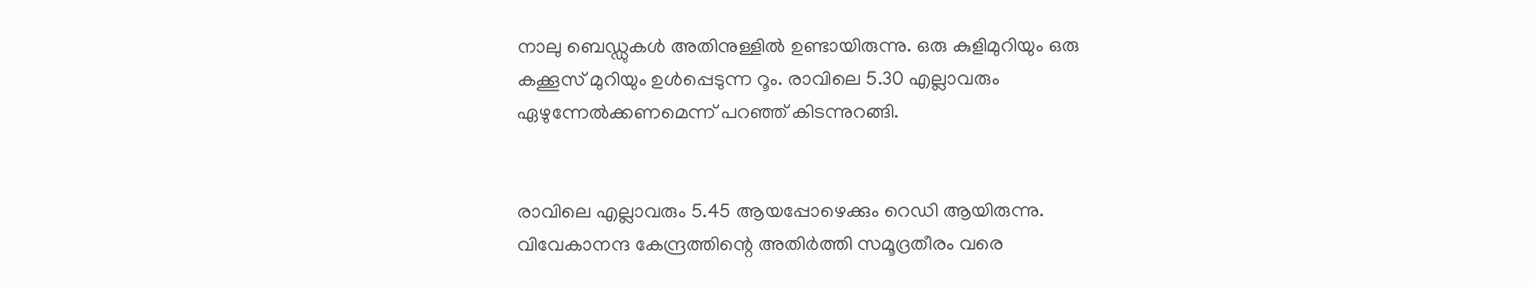നാലു ബെഡ്ഡുകള്‍ അതിനുള്ളില്‍ ഉണ്ടായിരുന്നു. ഒരു കുളിമുറിയും ഒരു കക്കൂസ് മുറിയും ഉള്‍പ്പെടുന്ന റൂം. രാവിലെ 5.30 എല്ലാവരും ഏഴുന്നേല്‍ക്കണമെന്ന് പറഞ്ഞ് കിടന്നുറങ്ങി.


രാവിലെ എല്ലാവരും 5.45 ആയപ്പോഴെക്കും റെഡി ആയിരുന്നു. വിവേകാനന്ദ കേന്ദ്രത്തിന്റെ അതിര്‍ത്തി സമൂദ്രതീരം വരെ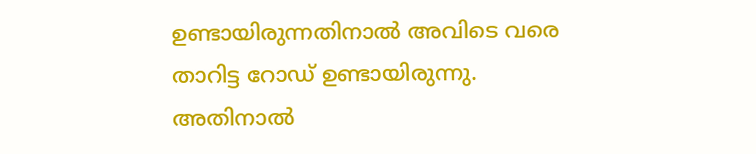ഉണ്ടായിരുന്നതിനാല്‍ അവിടെ വരെ താറിട്ട റോഡ് ഉണ്ടായിരുന്നു. അതിനാല്‍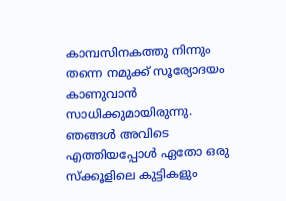കാമ്പസിനകത്തു നിന്നും തന്നെ നമുക്ക് സൂര്യോദയം കാണുവാന്‍ സാധിക്കുമായിരുന്നു. ഞങ്ങള്‍ അവിടെ എത്തിയപ്പോള്‍ ഏതോ ഒരു സ്‌ക്കൂളിലെ കുട്ടികളും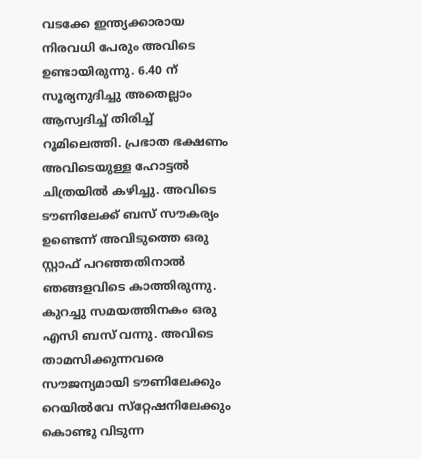വടക്കേ ഇന്ത്യക്കാരായ നിരവധി പേരും അവിടെ ഉണ്ടായിരുന്നു. 6.40 ന് സൂര്യനുദിച്ചു അതെല്ലാം ആസ്വദിച്ച് തിരിച്ച് റൂമിലെത്തി. പ്രഭാത ഭക്ഷണം അവിടെയുള്ള ഹോട്ടല്‍ ചിത്രയില്‍ കഴിച്ചു. അവിടെ ടൗണിലേക്ക് ബസ് സൗകര്യം ഉണ്ടെന്ന് അവിടുത്തെ ഒരു സ്റ്റാഫ് പറഞ്ഞതിനാല്‍ ഞങ്ങളവിടെ കാത്തിരുന്നു. കുറച്ചു സമയത്തിനകം ഒരു എസി ബസ് വന്നു. അവിടെ താമസിക്കുന്നവരെ സൗജന്യമായി ടൗണിലേക്കും റെയില്‍വേ സ്‌റ്റേഷനിലേക്കും കൊണ്ടു വിടുന്ന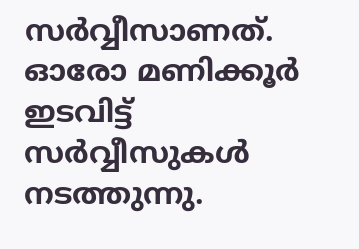സര്‍വ്വീസാണത്. ഓരോ മണിക്കൂര്‍ ഇടവിട്ട് സര്‍വ്വീസുകള്‍ നടത്തുന്നു.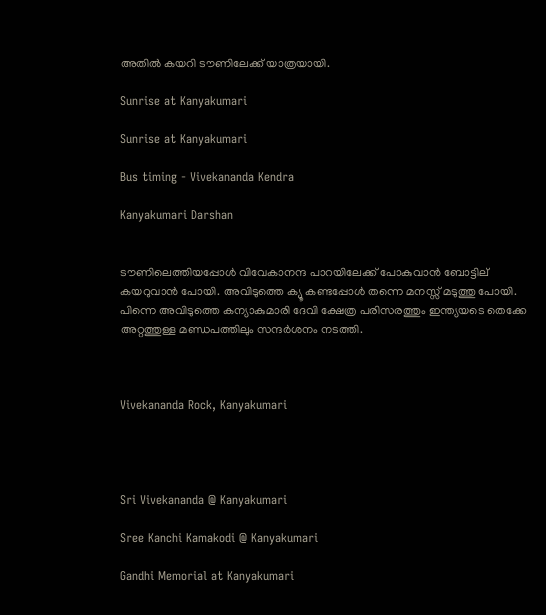അതില്‍ കയറി ടൗണിലേക്ക് യാത്രയായി.

Sunrise at Kanyakumari

Sunrise at Kanyakumari

Bus timing - Vivekananda Kendra

Kanyakumari Darshan


ടൗണിലെത്തിയപ്പോള്‍ വിവേകാനന്ദ പാറയിലേക്ക് പോകുവാന്‍ ബോട്ടില് കയറുവാന്‍ പോയി. അവിടുത്തെ ക്യൂ കണ്ടപ്പോള്‍ തന്നെ മനസ്സ് മടുത്തു പോയി. പിന്നെ അവിടുത്തെ കന്യാകുമാരി ദേവി ക്ഷേത്ര പരിസരത്തും ഇന്ത്യയടെ തെക്കേ അറ്റത്തുള്ള മണ്ഡപത്തിലും സന്ദര്‍ശനം നടത്തി.



Vivekananda Rock, Kanyakumari




Sri Vivekananda @ Kanyakumari

Sree Kanchi Kamakodi @ Kanyakumari

Gandhi Memorial at Kanyakumari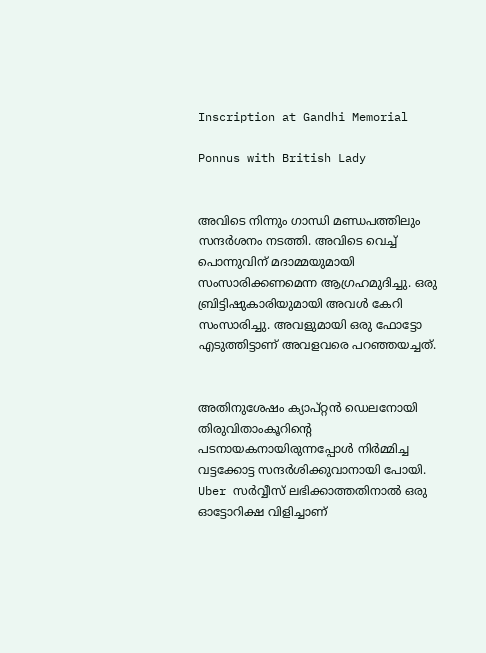Inscription at Gandhi Memorial

Ponnus with British Lady


അവിടെ നിന്നും ഗാന്ധി മണ്ഡപത്തിലും സന്ദര്‍ശനം നടത്തി. അവിടെ വെച്ച് പൊന്നുവിന് മദാമ്മയുമായി സംസാരിക്കണമെന്ന ആഗ്രഹമുദിച്ചു. ഒരു ബ്രിട്ടിഷുകാരിയുമായി അവള്‍ കേറി സംസാരിച്ചു. അവളുമായി ഒരു ഫോട്ടോ എടുത്തിട്ടാണ് അവളവരെ പറഞ്ഞയച്ചത്.


അതിനുശേഷം ക്യാപ്റ്റന്‍ ഡെലനോയി തിരുവിതാംകൂറിന്റെ പടനായകനായിരുന്നപ്പോള്‍ നിര്‍മ്മിച്ച വട്ടക്കോട്ട സന്ദര്‍ശിക്കുവാനായി പോയി. Uber സര്‍വ്വീസ് ലഭിക്കാത്തതിനാല്‍ ഒരു ഓട്ടോറിക്ഷ വിളിച്ചാണ്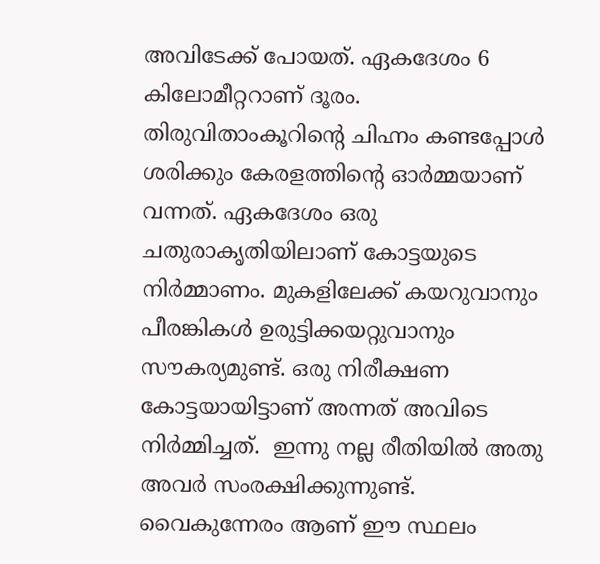അവിടേക്ക് പോയത്. ഏകദേശം 6 കിലോമീറ്ററാണ് ദൂരം. തിരുവിതാംകൂറിന്റെ ചിഹ്നം കണ്ടപ്പോള്‍ ശരിക്കും കേരളത്തിന്റെ ഓര്‍മ്മയാണ് വന്നത്. ഏകദേശം ഒരു ചതുരാകൃതിയിലാണ് കോട്ടയുടെ നിര്‍മ്മാണം. മുകളിലേക്ക് കയറുവാനും പീരങ്കികള്‍ ഉരുട്ടിക്കയറ്റുവാനും സൗകര്യമുണ്ട്. ഒരു നിരീക്ഷണ കോട്ടയായിട്ടാണ് അന്നത് അവിടെ നിര്‍മ്മിച്ചത്.  ഇന്നു നല്ല രീതിയില്‍ അതു അവര്‍ സംരക്ഷിക്കുന്നുണ്ട്. വൈകുന്നേരം ആണ് ഈ സ്ഥലം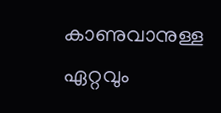കാണുവാനുള്ള ഏറ്റവും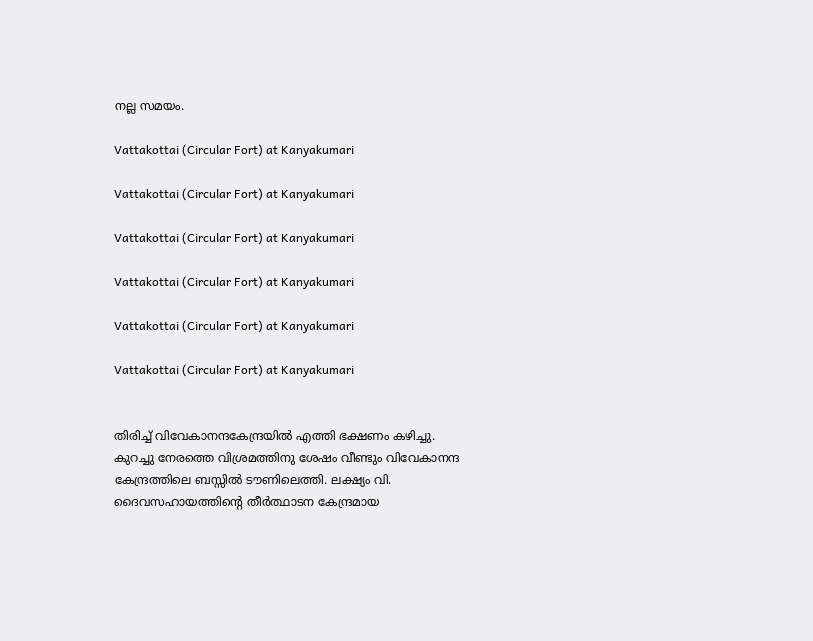നല്ല സമയം.

Vattakottai (Circular Fort) at Kanyakumari

Vattakottai (Circular Fort) at Kanyakumari

Vattakottai (Circular Fort) at Kanyakumari

Vattakottai (Circular Fort) at Kanyakumari

Vattakottai (Circular Fort) at Kanyakumari

Vattakottai (Circular Fort) at Kanyakumari


തിരിച്ച് വിവേകാനന്ദകേന്ദ്രയില്‍ എത്തി ഭക്ഷണം കഴിച്ചു. കുറച്ചു നേരത്തെ വിശ്രമത്തിനു ശേഷം വീണ്ടും വിവേകാനന്ദ കേന്ദ്രത്തിലെ ബസ്സില്‍ ടൗണിലെത്തി. ലക്ഷ്യം വി. ദൈവസഹായത്തിന്റെ തീര്‍ത്ഥാടന കേന്ദ്രമായ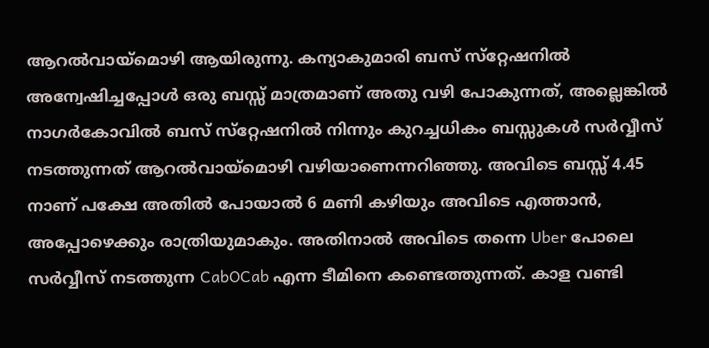ആറല്‍വായ്‌മൊഴി ആയിരുന്നു. കന്യാകുമാരി ബസ് സ്‌റ്റേഷനില്‍ അന്വേഷിച്ചപ്പോള്‍ ഒരു ബസ്സ് മാത്രമാണ് അതു വഴി പോകുന്നത്, അല്ലെങ്കില്‍ നാഗര്‍കോവില്‍ ബസ് സ്‌റ്റേഷനില്‍ നിന്നും കുറച്ചധികം ബസ്സുകള്‍ സര്‍വ്വീസ് നടത്തുന്നത് ആറല്‍വായ്‌മൊഴി വഴിയാണെന്നറിഞ്ഞു. അവിടെ ബസ്സ് 4.45 നാണ് പക്ഷേ അതില്‍ പോയാല്‍ 6 മണി കഴിയും അവിടെ എത്താന്‍, അപ്പോഴെക്കും രാത്രിയുമാകും. അതിനാല്‍ അവിടെ തന്നെ Uber പോലെ സര്‍വ്വീസ് നടത്തുന്ന CabOCab എന്ന ടീമിനെ കണ്ടെത്തുന്നത്. കാള വണ്ടി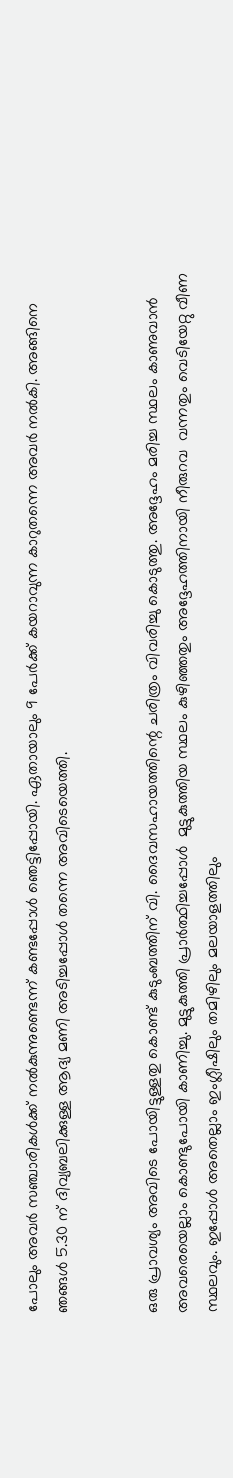പോലും അവര്‍ സഞ്ചാരികള്‍ക്ക് നല്‍കുന്നുണ്ടെന്ന് കണ്ടപ്പോള്‍ ഞെട്ടിപ്പോയി. ഏതായാലും 9 പേര്‍ക്ക് കയറാവുന്ന കാറുതന്നെ അവര്‍ നല്‍കി. അങ്ങിനെ ഞങ്ങള്‍ 5.30 ന് ദിവ്യബലിക്കുള്ള ആദ്യ മണി അടിച്ചപ്പോള്‍ തന്നെ അവിടെയെത്തി.


ഒരു പ്രാവശ്യം അവിടെ പോയിട്ടുള്ളതു കൊണ്ട് കുടുംബത്തിന് വി. ദൈവസഹായത്തിന്റെ ചരിത്രം വിവരിച്ചു കൊടുത്തു. അദ്ദേഹം മരിച്ച സ്ഥലം കാണുവാന്‍ അവരെയെല്ലാം കൊണ്ടുപോയി കാണിച്ചു. മുട്ടുകുത്തി പ്രാര്‍ത്ഥിച്ചപ്പോള്‍  മുട്ടുകുത്തിയ സ്ഥലം കുഴിഞ്ഞതും അദ്ദേഹത്തിനായി നീരുറവ  വന്നതും വെടിയേറ്റു വീണ സ്ഥലവും. ഇപ്പോള്‍ അതെല്ലാം ഇംഗ്ലീഷിലും തമിഴിലും മലയാളത്തിലും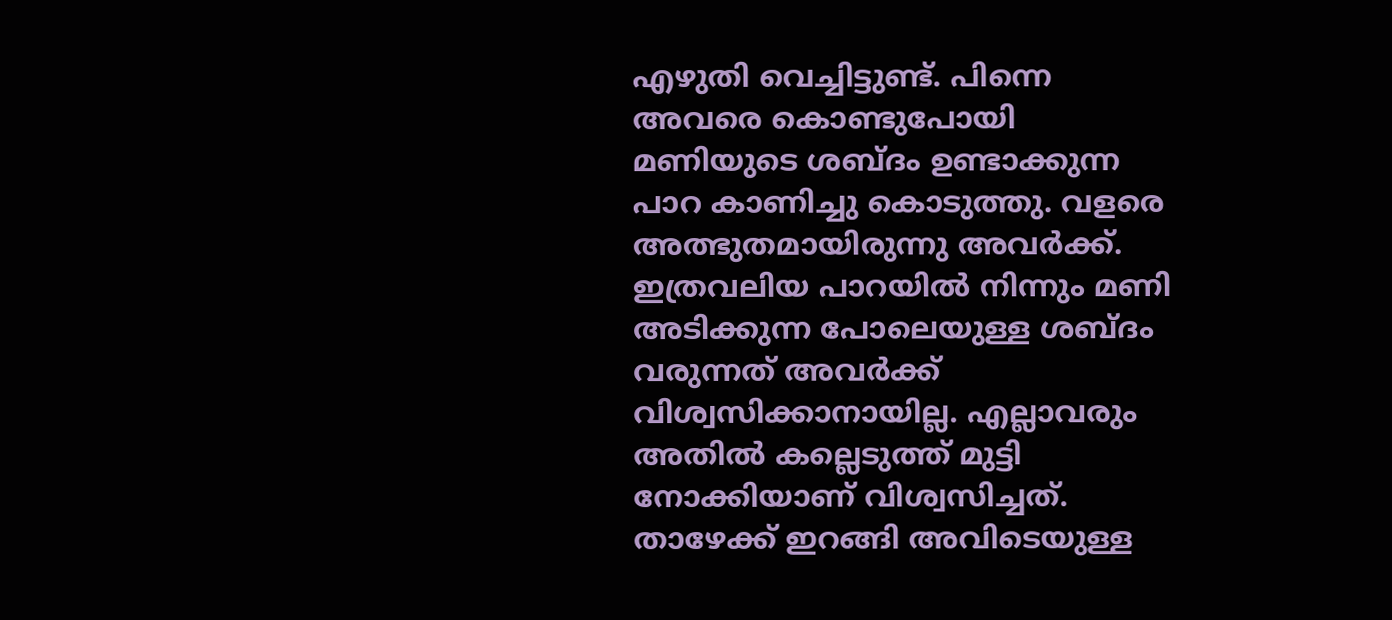എഴുതി വെച്ചിട്ടുണ്ട്. പിന്നെ അവരെ കൊണ്ടുപോയി മണിയുടെ ശബ്ദം ഉണ്ടാക്കുന്ന പാറ കാണിച്ചു കൊടുത്തു. വളരെ അത്ഭുതമായിരുന്നു അവര്‍ക്ക്. ഇത്രവലിയ പാറയില്‍ നിന്നും മണി അടിക്കുന്ന പോലെയുള്ള ശബ്ദം വരുന്നത് അവര്‍ക്ക് വിശ്വസിക്കാനായില്ല. എല്ലാവരും അതില്‍ കല്ലെടുത്ത് മുട്ടി നോക്കിയാണ് വിശ്വസിച്ചത്. താഴേക്ക് ഇറങ്ങി അവിടെയുള്ള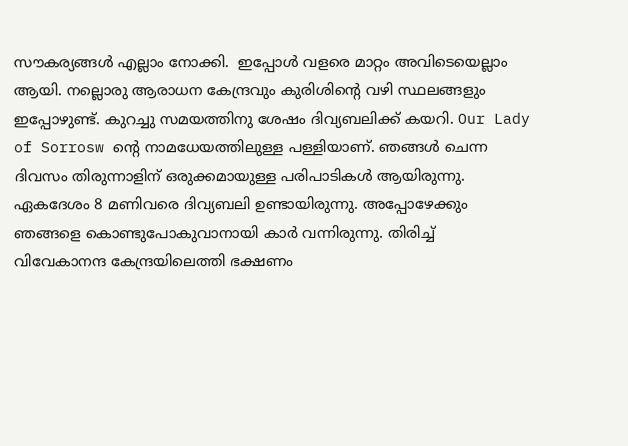സൗകര്യങ്ങള്‍ എല്ലാം നോക്കി.  ഇപ്പോള്‍ വളരെ മാറ്റം അവിടെയെല്ലാം ആയി. നല്ലൊരു ആരാധന കേന്ദ്രവും കുരിശിന്റെ വഴി സ്ഥലങ്ങളും ഇപ്പോഴുണ്ട്. കുറച്ചു സമയത്തിനു ശേഷം ദിവ്യബലിക്ക് കയറി. Our Lady of Sorrosw ന്റെ നാമധേയത്തിലുള്ള പള്ളിയാണ്. ഞങ്ങള്‍ ചെന്ന ദിവസം തിരുന്നാളിന് ഒരുക്കമായുള്ള പരിപാടികള്‍ ആയിരുന്നു. ഏകദേശം 8 മണിവരെ ദിവ്യബലി ഉണ്ടായിരുന്നു. അപ്പോഴേക്കും ഞങ്ങളെ കൊണ്ടുപോകുവാനായി കാര്‍ വന്നിരുന്നു. തിരിച്ച് വിവേകാനന്ദ കേന്ദ്രയിലെത്തി ഭക്ഷണം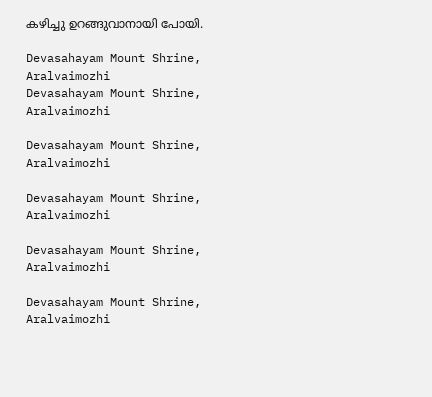കഴിച്ചു ഉറങ്ങുവാനായി പോയി.

Devasahayam Mount Shrine, Aralvaimozhi
Devasahayam Mount Shrine, Aralvaimozhi

Devasahayam Mount Shrine, Aralvaimozhi

Devasahayam Mount Shrine, Aralvaimozhi

Devasahayam Mount Shrine, Aralvaimozhi

Devasahayam Mount Shrine, Aralvaimozhi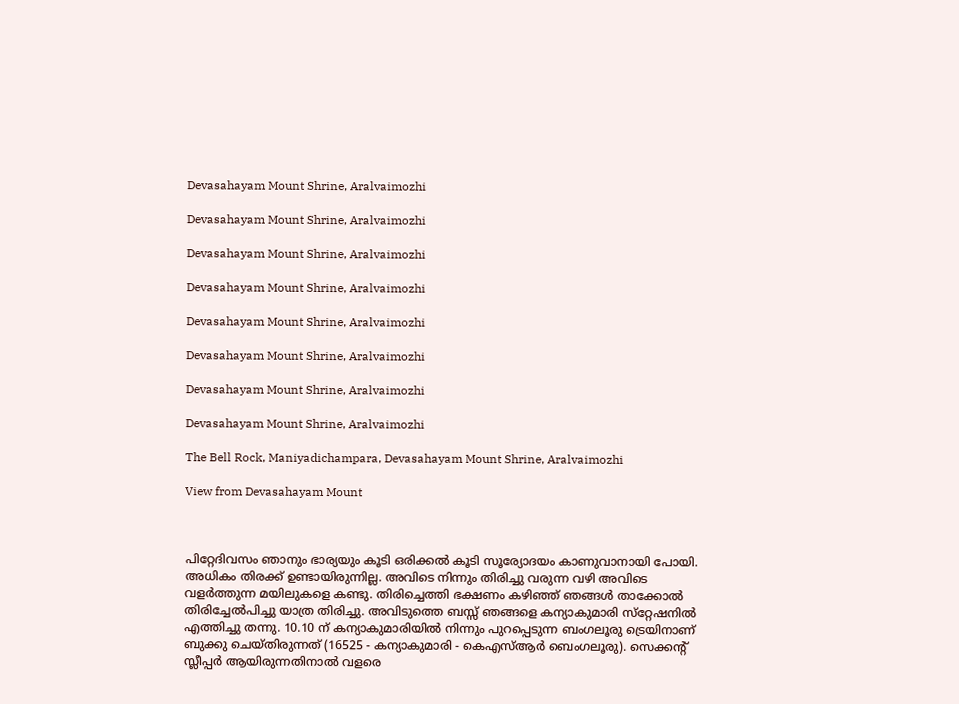Devasahayam Mount Shrine, Aralvaimozhi

Devasahayam Mount Shrine, Aralvaimozhi

Devasahayam Mount Shrine, Aralvaimozhi

Devasahayam Mount Shrine, Aralvaimozhi

Devasahayam Mount Shrine, Aralvaimozhi

Devasahayam Mount Shrine, Aralvaimozhi

Devasahayam Mount Shrine, Aralvaimozhi

Devasahayam Mount Shrine, Aralvaimozhi

The Bell Rock, Maniyadichampara, Devasahayam Mount Shrine, Aralvaimozhi

View from Devasahayam Mount



പിറ്റേദിവസം ഞാനും ഭാര്യയും കൂടി ഒരിക്കല്‍ കൂടി സൂര്യോദയം കാണുവാനായി പോയി. അധികം തിരക്ക് ഉണ്ടായിരുന്നില്ല. അവിടെ നിന്നും തിരിച്ചു വരുന്ന വഴി അവിടെ വളര്‍ത്തുന്ന മയിലുകളെ കണ്ടു. തിരിച്ചെത്തി ഭക്ഷണം കഴിഞ്ഞ് ഞങ്ങള്‍ താക്കോല്‍ തിരിച്ചേല്‍പിച്ചു യാത്ര തിരിച്ചു. അവിടുത്തെ ബസ്സ് ഞങ്ങളെ കന്യാകുമാരി സ്‌റ്റേഷനില്‍ എത്തിച്ചു തന്നു. 10.10 ന് കന്യാകുമാരിയില്‍ നിന്നും പുറപ്പെടുന്ന ബംഗലൂരു ട്രെയിനാണ് ബുക്കു ചെയ്തിരുന്നത് (16525 - കന്യാകുമാരി - കെഎസ്ആര്‍ ബെംഗലൂരു). സെക്കന്റ് സ്ലീപ്പര്‍ ആയിരുന്നതിനാല്‍ വളരെ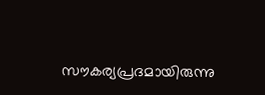സൗകര്യപ്രദമായിരുന്നു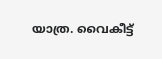യാത്ര. വൈകീട്ട്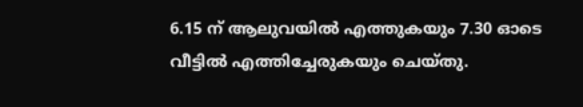6.15 ന് ആലുവയില്‍ എത്തുകയും 7.30 ഓടെ വീട്ടില്‍ എത്തിച്ചേരുകയും ചെയ്തു.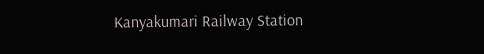Kanyakumari Railway Station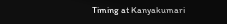Timing at Kanyakumari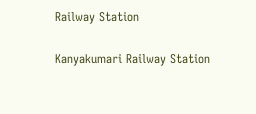Railway Station

Kanyakumari Railway Station